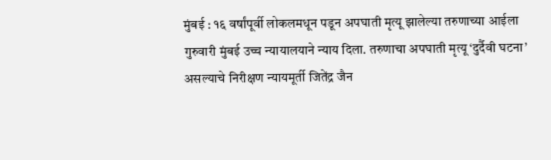मुंबई : १६ वर्षांपूर्वी लोकलमधून पडून अपघाती मृत्यू झालेल्या तरुणाच्या आईला गुरुवारी मुंबई उच्च न्यायालयाने न्याय दिला. तरुणाचा अपघाती मृत्यू ‘दुर्दैवी घटना’ असल्याचे निरीक्षण न्यायमूर्ती जितेंद्र जैन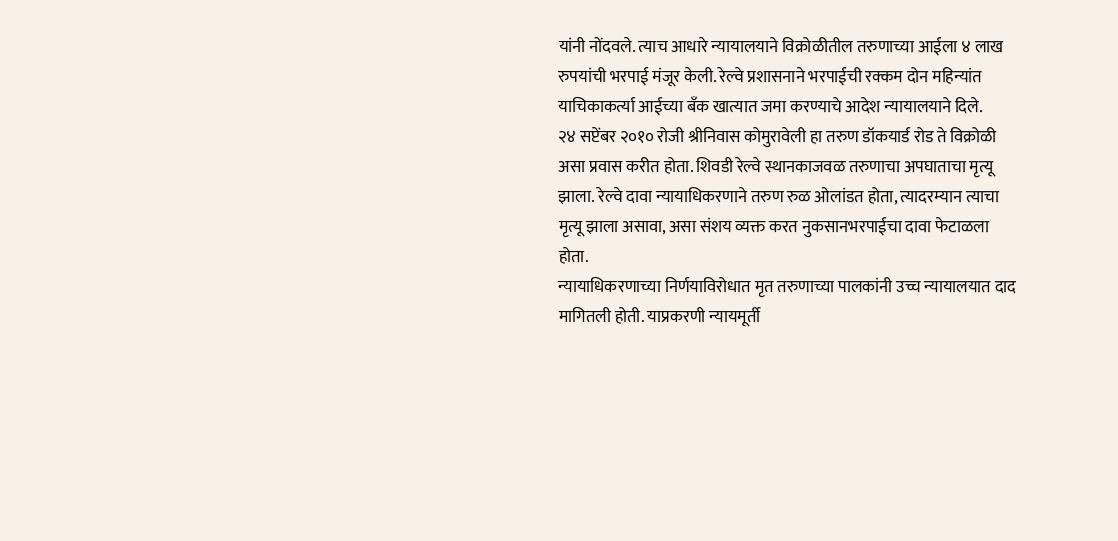यांनी नोंदवले. त्याच आधारे न्यायालयाने विक्रोळीतील तरुणाच्या आईला ४ लाख रुपयांची भरपाई मंजूर केली. रेल्वे प्रशासनाने भरपाईची रक्कम दोन महिन्यांत याचिकाकर्त्या आईच्या बँक खात्यात जमा करण्याचे आदेश न्यायालयाने दिले.
२४ सप्टेंबर २०१० रोजी श्रीनिवास कोमुरावेली हा तरुण डॉकयार्ड रोड ते विक्रोळी असा प्रवास करीत होता. शिवडी रेल्वे स्थानकाजवळ तरुणाचा अपघाताचा मृत्यू झाला. रेल्वे दावा न्यायाधिकरणाने तरुण रुळ ओलांडत होता, त्यादरम्यान त्याचा मृत्यू झाला असावा, असा संशय व्यक्त करत नुकसानभरपाईचा दावा फेटाळला होता.
न्यायाधिकरणाच्या निर्णयाविरोधात मृत तरुणाच्या पालकांनी उच्च न्यायालयात दाद मागितली होती. याप्रकरणी न्यायमूर्ती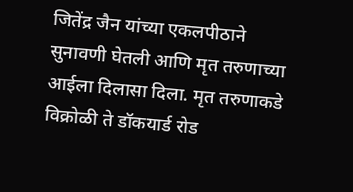जितेंद्र जैन यांच्या एकलपीठाने सुनावणी घेतली आणि मृत तरुणाच्या आईला दिलासा दिला. मृत तरुणाकडे विक्रोळी ते डॉकयार्ड रोड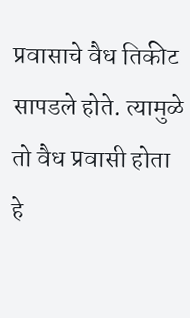प्रवासाचे वैध तिकीट सापडले होते. त्यामुळे तो वैध प्रवासी होता हे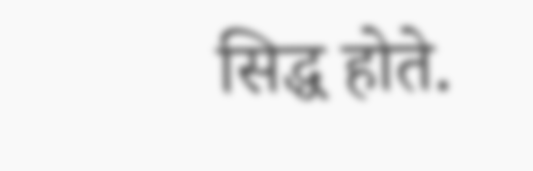सिद्ध होते.